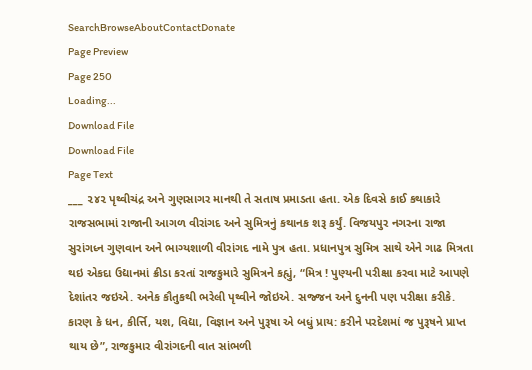SearchBrowseAboutContactDonate
Page Preview
Page 250
Loading...
Download File
Download File
Page Text
___ ૨૪૨ પૃથ્વીચંદ્ર અને ગુણસાગર માનથી તે સતાષ પ્રમાડતા હતા. એક દિવસે કાઈ કથાકારે રાજસભામાં રાજાની આગળ વીરાંગદ અને સુમિત્રનું કથાનક શરૂ કર્યું. વિજયપુર નગરના રાજા સુરાંગધ્ન ગુણવાન અને ભાગ્યશાળી વીરાંગદ નામે પુત્ર હતા. પ્રધાનપુત્ર સુમિત્ર સાથે એને ગાઢ મિત્રતા થઇ એકદા ઉદ્યાનમાં ક્રીડા કરતાં રાજકુમારે સુમિત્રને કહ્યું, “મિત્ર ! પુણ્યની પરીક્ષા કરવા માટે આપણે દેશાંતર જઇએ. અનેક કૌતુકથી ભરેલી પૃથ્વીને જોઇએ. સજ્જન અને દુનની પણ પરીક્ષા કરીકે. કારણ કે ધન, કીર્ત્તિ, યશ, વિદ્યા, વિજ્ઞાન અને પુરૂષા એ બધું પ્રાય: કરીને પરદેશમાં જ પુરૂષને પ્રાપ્ત થાય છે”, રાજકુમાર વીરાંગદની વાત સાંભળી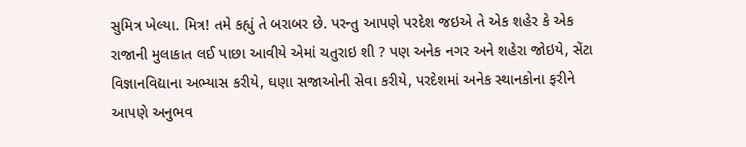સુમિત્ર ખેલ્યા. મિત્ર! તમે કહ્યું તે બરાબર છે. પરન્તુ આપણે પરદેશ જઇએ તે એક શહેર કે એક રાજાની મુલાકાત લઈ પાછા આવીયે એમાં ચતુરાઇ શી ? પણ અનેક નગર અને શહેરા જોઇયે, સેંટા વિજ્ઞાનવિદ્યાના અભ્યાસ કરીયે, ઘણા સજાઓની સેવા કરીયે, પરદેશમાં અનેક સ્થાનકોના ફરીને આપણે અનુભવ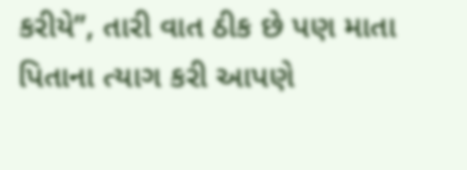કરીયે”, તારી વાત ઠીક છે પણ માતા પિતાના ત્યાગ કરી આપણે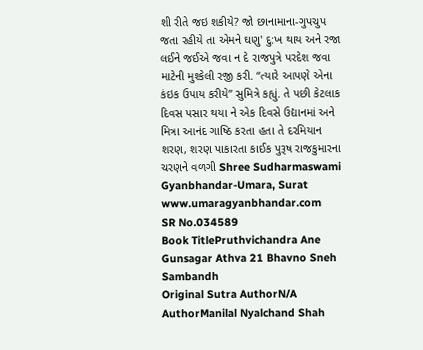શી રીતે જઇ શકીયે? જો છાનામાના-ગુપચુપ જતા રહીયે તા એમને ઘણુ' દુ:ખ થાય અને રજા લઈને જઈએ જવા ન દે રાજપુત્રે પરદેશ જવા માટેની મુશ્કેલી રજી કરી. “ત્યારે આપણે એના કંઇક ઉપાય કરીયે” સુમિત્રે કહ્યું. તે પછી કેટલાક દિવસ પસાર થયા ને એક દિવસે ઉદ્યાનમાં અને મિત્રા આનંદ ગાષ્ઠિ કરતા હતા તે દરમિયાન શરણ, શરણ પાકારતા કાઈક પુરૂષ રાજકુમારના ચરણને વળગી Shree Sudharmaswami Gyanbhandar-Umara, Surat www.umaragyanbhandar.com
SR No.034589
Book TitlePruthvichandra Ane Gunsagar Athva 21 Bhavno Sneh Sambandh
Original Sutra AuthorN/A
AuthorManilal Nyalchand Shah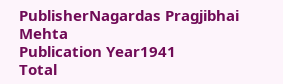PublisherNagardas Pragjibhai Mehta
Publication Year1941
Total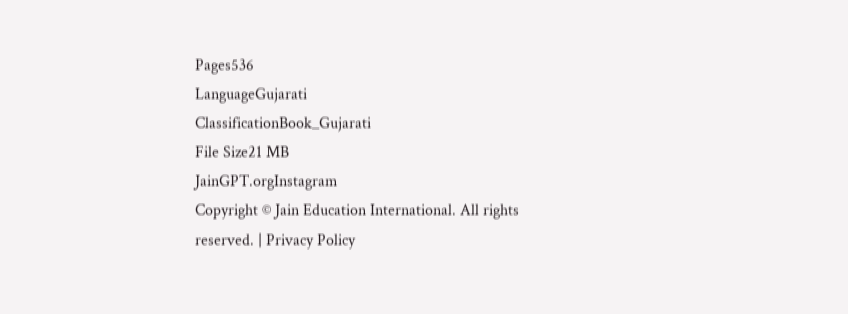Pages536
LanguageGujarati
ClassificationBook_Gujarati
File Size21 MB
JainGPT.orgInstagram
Copyright © Jain Education International. All rights reserved. | Privacy Policy